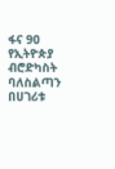ፋና 90
የኢትዮጵያ ብሮድካስት ባለስልጣን በሀገሪቱ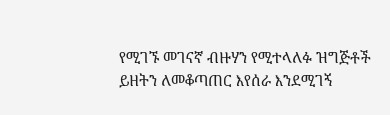የሚገኙ መገናኛ ብዙሃን የሚተላለፉ ዝግጅቶች ይዘትን ለመቆጣጠር እየሰራ እንደሚገኝ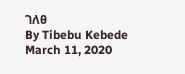ገለፀ
By Tibebu Kebede
March 11, 2020